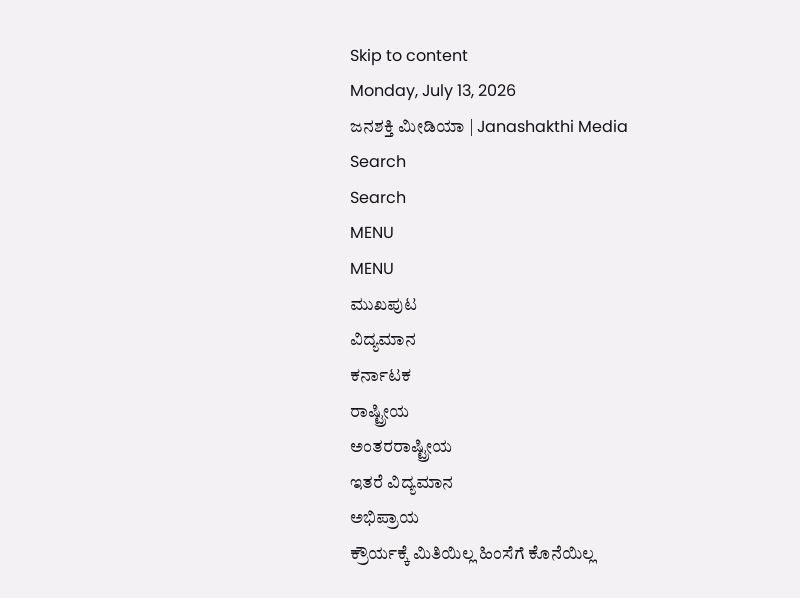Skip to content
Monday, July 13, 2026
ಜನಶಕ್ತಿ ಮೀಡಿಯಾ | Janashakthi Media
Search
Search
MENU
MENU
ಮುಖಪುಟ
ವಿದ್ಯಮಾನ
ಕರ್ನಾಟಕ
ರಾಷ್ಟ್ರೀಯ
ಅಂತರರಾಷ್ಟ್ರೀಯ
ಇತರೆ ವಿದ್ಯಮಾನ
ಅಭಿಪ್ರಾಯ
ಕ್ರೌರ್ಯಕ್ಕೆ ಮಿತಿಯಿಲ್ಲ ಹಿಂಸೆಗೆ ಕೊನೆಯಿಲ್ಲ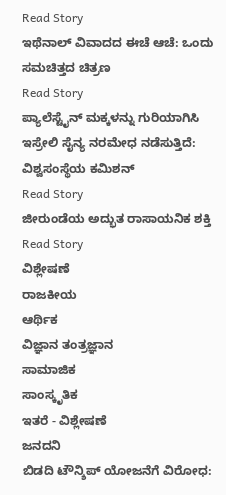Read Story
ಇಥೆನಾಲ್ ವಿವಾದದ ಈಚೆ ಆಚೆ: ಒಂದು ಸಮಚಿತ್ತದ ಚಿತ್ರಣ
Read Story
ಪ್ಯಾಲೆಸ್ಟೈನ್ ಮಕ್ಕಳನ್ನು ಗುರಿಯಾಗಿಸಿ ಇಸ್ರೇಲಿ ಸೈನ್ಯ ನರಮೇಧ ನಡೆಸುತ್ತಿದೆ: ವಿಶ್ವಸಂಸ್ಥೆಯ ಕಮಿಶನ್
Read Story
ಜೀರುಂಡೆಯ ಅದ್ಭುತ ರಾಸಾಯನಿಕ ಶಕ್ತಿ
Read Story
ವಿಶ್ಲೇಷಣೆ
ರಾಜಕೀಯ
ಆರ್ಥಿಕ
ವಿಜ್ಞಾನ ತಂತ್ರಜ್ಞಾನ
ಸಾಮಾಜಿಕ
ಸಾಂಸ್ಕೃತಿಕ
ಇತರೆ - ವಿಶ್ಲೇಷಣೆ
ಜನದನಿ
ಬಿಡದಿ ಟೌನ್ಶಿಪ್ ಯೋಜನೆಗೆ ವಿರೋಧ: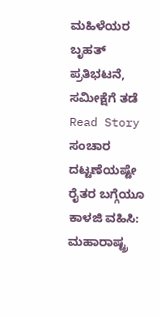ಮಹಿಳೆಯರ ಬೃಹತ್ ಪ್ರತಿಭಟನೆ, ಸಮೀಕ್ಷೆಗೆ ತಡೆ
Read Story
ಸಂಚಾರ ದಟ್ಟಣೆಯಷ್ಟೇ ರೈತರ ಬಗ್ಗೆಯೂ ಕಾಳಜಿ ವಹಿಸಿ: ಮಹಾರಾಷ್ಟ್ರ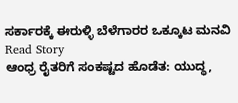ಸರ್ಕಾರಕ್ಕೆ ಈರುಳ್ಳಿ ಬೆಳೆಗಾರರ ಒಕ್ಕೂಟ ಮನವಿ
Read Story
ಆಂಧ್ರ ರೈತರಿಗೆ ಸಂಕಷ್ಟದ ಹೊಡೆತ: ಯುದ್ಧ,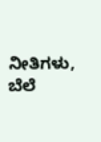ನೀತಿಗಳು, ಬೆಲೆ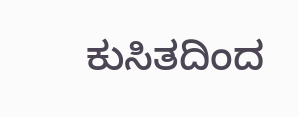ಕುಸಿತದಿಂದ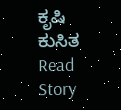ಕೃಷಿ ಕುಸಿತ
Read Story